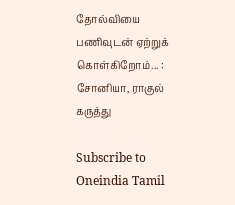தோல்வியை பணிவுடன் ஏற்றுக் கொள்கிறோம்... : சோனியா, ராகுல் கருத்து

Subscribe to Oneindia Tamil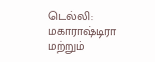டெல்லி: மகாராஷ்டிரா மற்றும்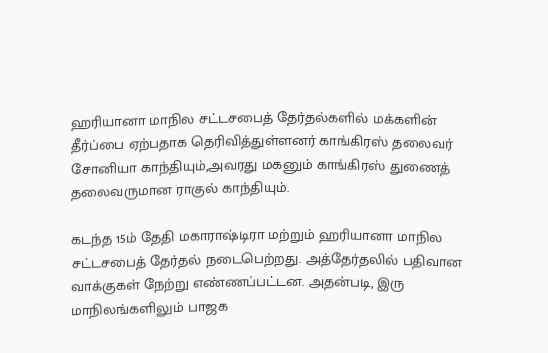ஹரியானா மாநில சட்டசபைத் தேர்தல்களில் மக்களின் தீர்ப்பை ஏற்பதாக தெரிவித்துள்ளனர் காங்கிரஸ் தலைவர் சோனியா காந்தியும்,அவரது மகனும் காங்கிரஸ் துணைத் தலைவருமான ராகுல் காந்தியும்.

கடந்த 15ம் தேதி மகாராஷ்டிரா மற்றும் ஹரியானா மாநில சட்டசபைத் தேர்தல் நடைபெற்றது. அத்தேர்தலில் பதிவான வாக்குகள் நேற்று எண்ணப்பட்டன. அதன்படி, இரு மாநிலங்களிலும் பாஜக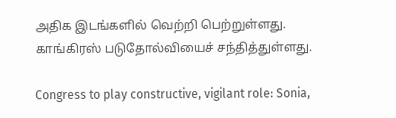அதிக இடங்களில் வெற்றி பெற்றுள்ளது. காங்கிரஸ் படுதோல்வியைச் சந்தித்துள்ளது.

Congress to play constructive, vigilant role: Sonia,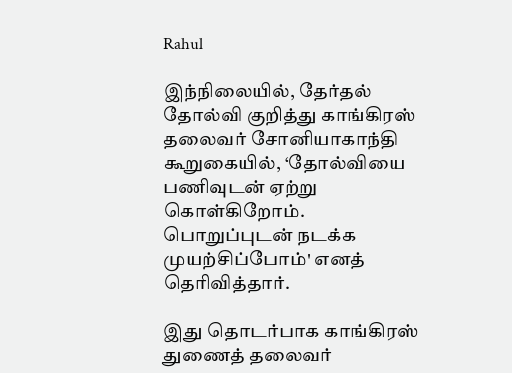Rahul

இந்நிலையில், தேர்தல் தோல்வி குறித்து காங்கிரஸ் தலைவர் சோனியாகாந்தி கூறுகையில், ‘தோல்வியை பணிவுடன் ஏற்று கொள்கிறோம். பொறுப்புடன் நடக்க முயற்சிப்போம்' எனத் தெரிவித்தார்.

இது தொடர்பாக காங்கிரஸ் துணைத் தலைவர்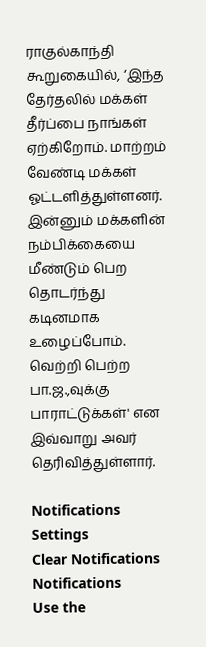ராகுல்காந்தி கூறுகையில், ‘இந்த தேர்தலில் மக்கள் தீர்ப்பை நாங்கள் ஏற்கிறோம். மாற்றம் வேண்டி மக்கள் ஓட்டளித்துள்ளனர். இன்னும் மக்களின் நம்பிக்கையை மீண்டும் பெற தொடர்ந்து கடினமாக உழைப்போம். வெற்றி பெற்ற பா.ஜ.,வுக்கு பாராட்டுக்கள்' என இவ்வாறு அவர் தெரிவித்துள்ளார்.

Notifications
Settings
Clear Notifications
Notifications
Use the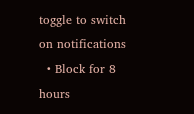toggle to switch on notifications
  • Block for 8 hours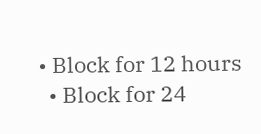• Block for 12 hours
  • Block for 24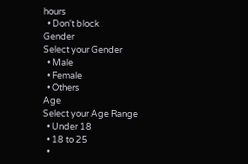hours
  • Don't block
Gender
Select your Gender
  • Male
  • Female
  • Others
Age
Select your Age Range
  • Under 18
  • 18 to 25
  •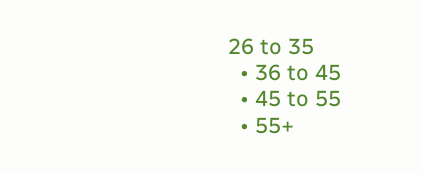26 to 35
  • 36 to 45
  • 45 to 55
  • 55+